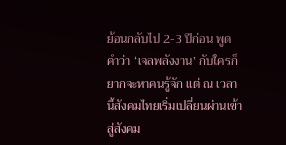ย้อนกลับไป 2-3 ปีก่อน พูดคำว่า ‘เจลพลังงาน’ กับใครก็ยากจะหาคนรู้จัก แต่ ณ เวลานี้สังคมไทยเริ่มเปลี่ยนผ่านเข้าสู่สังคม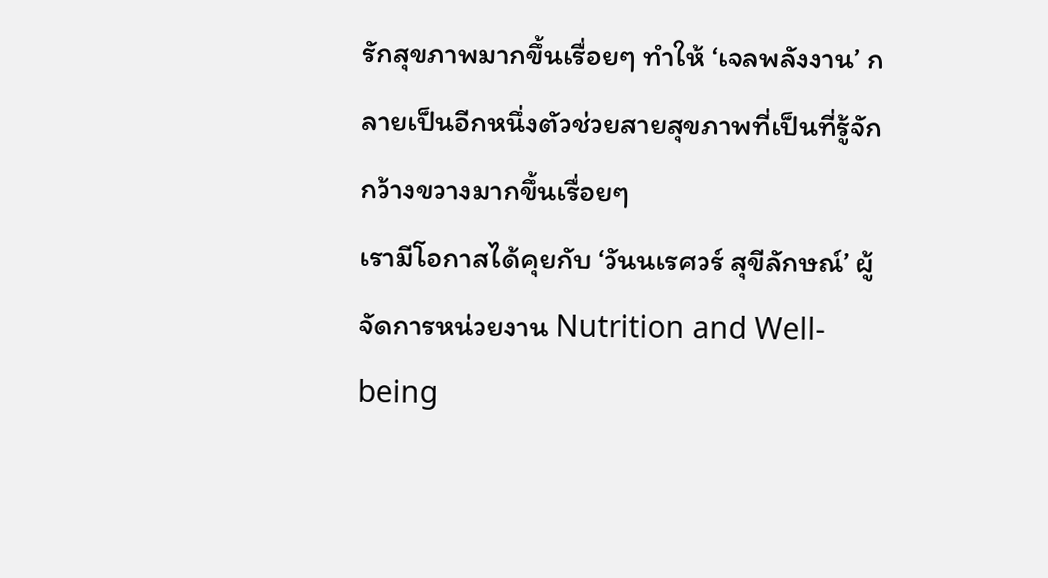รักสุขภาพมากขึ้นเรื่อยๆ ทำให้ ‘เจลพลังงาน’ กลายเป็นอีกหนึ่งตัวช่วยสายสุขภาพที่เป็นที่รู้จักกว้างขวางมากขึ้นเรื่อยๆ
เรามีโอกาสได้คุยกับ ‘วันนเรศวร์ สุขีลักษณ์’ ผู้จัดการหน่วยงาน Nutrition and Well-being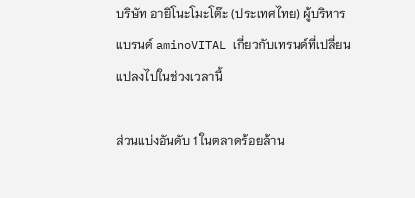บริษัท อายิโนะโมะโต๊ะ (ประเทศไทย) ผู้บริหารแบรนด์ aminoVITAL เกี่ยวกับเทรนด์ที่เปลี่ยนแปลงไปในช่วงเวลานี้

ส่วนแบ่งอันดับ 1 ในตลาดร้อยล้าน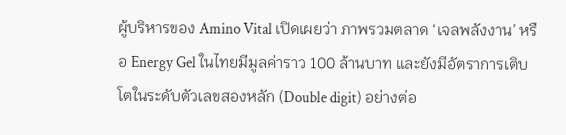ผู้บริหารของ Amino Vital เปิดเผยว่า ภาพรวมตลาด ‘เจลพลังงาน’ หรือ Energy Gel ในไทยมีมูลค่าราว 100 ล้านบาท และยังมีอัตราการเติบโตในระดับตัวเลขสองหลัก (Double digit) อย่างต่อ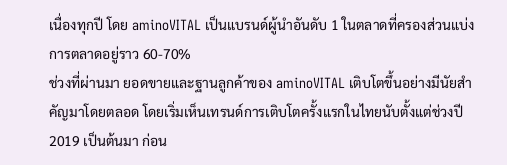เนื่องทุกปี โดย aminoVITAL เป็นแบรนด์ผู้นำอันดับ 1 ในตลาดที่ครองส่วนแบ่งการตลาดอยู่ราว 60-70%
ช่วงที่ผ่านมา ยอดขายและฐานลูกค้าของ aminoVITAL เติบโตขึ้นอย่างมีนัยสำคัญมาโดยตลอด โดยเริ่มเห็นเทรนด์การเติบโตครั้งแรกในไทยนับตั้งแต่ช่วงปี 2019 เป็นต้นมา ก่อน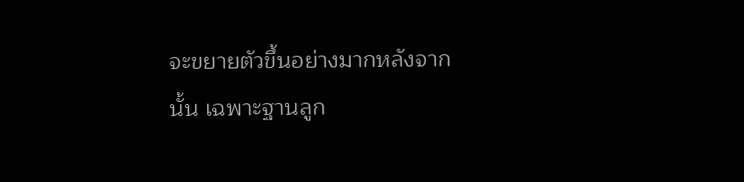จะขยายตัวขึ้นอย่างมากหลังจากนั้น เฉพาะฐานลูก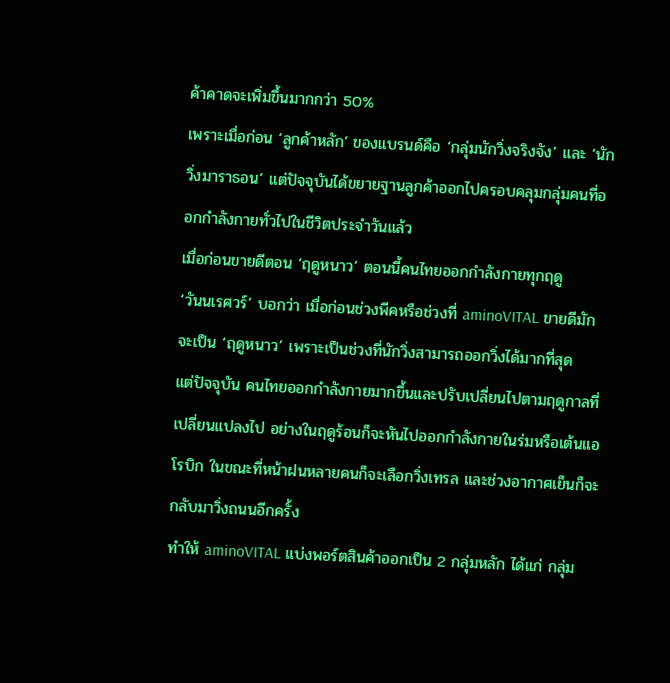ค้าคาดจะเพิ่มขึ้นมากกว่า 50%
เพราะเมื่อก่อน ‘ลูกค้าหลัก’ ของแบรนด์คือ ‘กลุ่มนักวิ่งจริงจัง’ และ ‘นักวิ่งมาราธอน’ แต่ปัจจุบันได้ขยายฐานลูกค้าออกไปครอบคลุมกลุ่มคนที่ออกกำลังกายทั่วไปในชีวิตประจำวันแล้ว
เมื่อก่อนขายดีตอน ‘ฤดูหนาว’ ตอนนี้คนไทยออกกำลังกายทุกฤดู
‘วันนเรศวร์’ บอกว่า เมื่อก่อนช่วงพีคหรือช่วงที่ aminoVITAL ขายดีมักจะเป็น ‘ฤดูหนาว’ เพราะเป็นช่วงที่นักวิ่งสามารถออกวิ่งได้มากที่สุด
แต่ปัจจุบัน คนไทยออกกำลังกายมากขึ้นและปรับเปลี่ยนไปตามฤดูกาลที่เปลี่ยนแปลงไป อย่างในฤดูร้อนก็จะหันไปออกกำลังกายในร่มหรือเต้นแอโรบิก ในขณะที่หน้าฝนหลายคนก็จะเลือกวิ่งเทรล และช่วงอากาศเย็นก็จะกลับมาวิ่งถนนอีกครั้ง
ทำให้ aminoVITAL แบ่งพอร์ตสินค้าออกเป็น 2 กลุ่มหลัก ได้แก่ กลุ่ม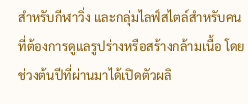สำหรับกีฬาวิ่ง และกลุ่มไลฟ์สไตล์สำหรับคนที่ต้องการดูแลรูปร่างหรือสร้างกล้ามเนื้อ โดยช่วงต้นปีที่ผ่านมาได้เปิดตัวผลิ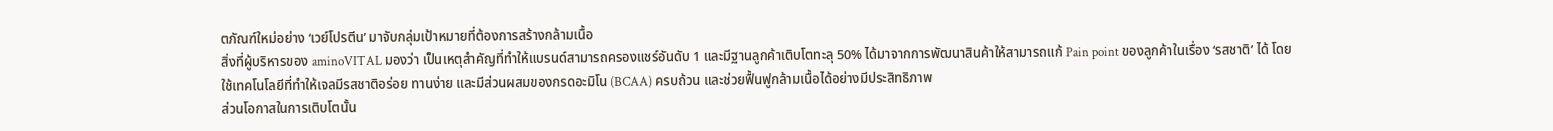ตภัณฑ์ใหม่อย่าง ‘เวย์โปรตีน’ มาจับกลุ่มเป้าหมายที่ต้องการสร้างกล้ามเนื้อ
สิ่งที่ผู้บริหารของ aminoVITAL มองว่า เป็นเหตุสำคัญที่ทำให้แบรนด์สามารถครองแชร์อันดับ 1 และมีฐานลูกค้าเติบโตทะลุ 50% ได้มาจากการพัฒนาสินค้าให้สามารถแก้ Pain point ของลูกค้าในเรื่อง ‘รสชาติ’ ได้ โดยใช้เทคโนโลยีที่ทำให้เจลมีรสชาติอร่อย ทานง่าย และมีส่วนผสมของกรดอะมิโน (BCAA) ครบถ้วน และช่วยฟื้นฟูกล้ามเนื้อได้อย่างมีประสิทธิภาพ
ส่วนโอกาสในการเติบโตนั้น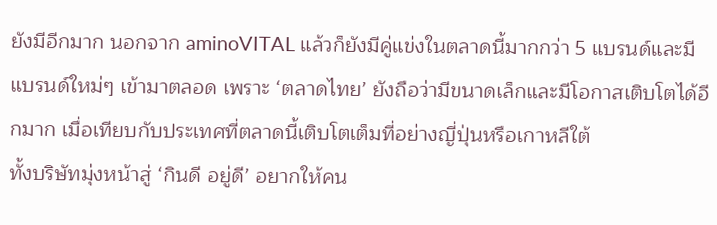ยังมีอีกมาก นอกจาก aminoVITAL แล้วก็ยังมีคู่แข่งในตลาดนี้มากกว่า 5 แบรนด์และมีแบรนด์ใหม่ๆ เข้ามาตลอด เพราะ ‘ตลาดไทย’ ยังถือว่ามีขนาดเล็กและมีโอกาสเติบโตได้อีกมาก เมื่อเทียบกับประเทศที่ตลาดนี้เติบโตเต็มที่อย่างญี่ปุ่นหรือเกาหลีใต้
ทั้งบริษัทมุ่งหน้าสู่ ‘กินดี อยู่ดี’ อยากให้คน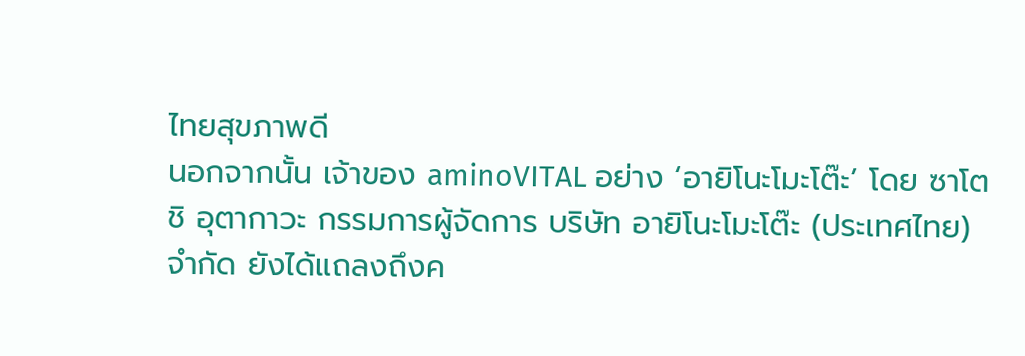ไทยสุขภาพดี
นอกจากนั้น เจ้าของ aminoVITAL อย่าง ‘อายิโนะโมะโต๊ะ’ โดย ซาโตชิ อุตากาวะ กรรมการผู้จัดการ บริษัท อายิโนะโมะโต๊ะ (ประเทศไทย) จำกัด ยังได้แถลงถึงค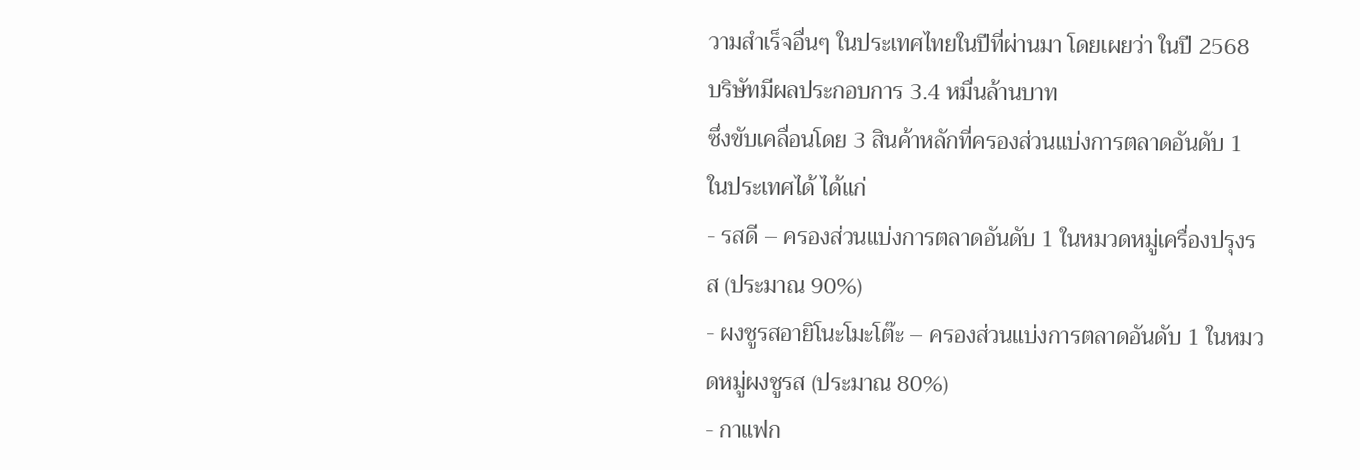วามสำเร็จอื่นๆ ในประเทศไทยในปีที่ผ่านมา โดยเผยว่า ในปี 2568 บริษัทมีผลประกอบการ 3.4 หมื่นล้านบาท
ซึ่งขับเคลื่อนโดย 3 สินค้าหลักที่ครองส่วนแบ่งการตลาดอันดับ 1 ในประเทศได้ ได้แก่
- รสดี – ครองส่วนแบ่งการตลาดอันดับ 1 ในหมวดหมู่เครื่องปรุงรส (ประมาณ 90%)
- ผงชูรสอายิโนะโมะโต๊ะ – ครองส่วนแบ่งการตลาดอันดับ 1 ในหมวดหมู่ผงชูรส (ประมาณ 80%)
- กาแฟก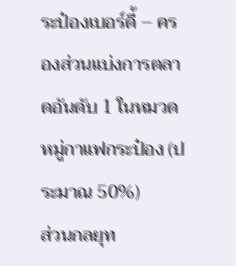ระป๋องเบอร์ดี้ – ครองส่วนแบ่งการตลาดอันดับ 1 ในหมวดหมู่กาแฟกระป๋อง (ประมาณ 50%)
ส่วนกลยุท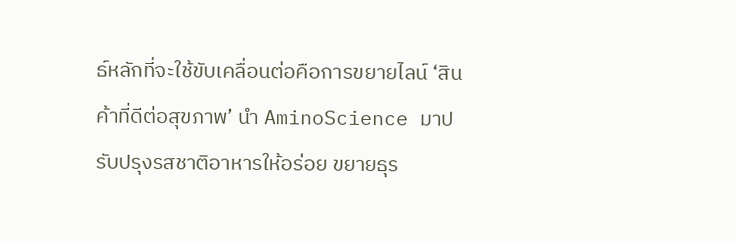ธ์หลักที่จะใช้ขับเคลื่อนต่อคือการขยายไลน์ ‘สินค้าที่ดีต่อสุขภาพ’ นำ AminoScience มาปรับปรุงรสชาติอาหารให้อร่อย ขยายธุร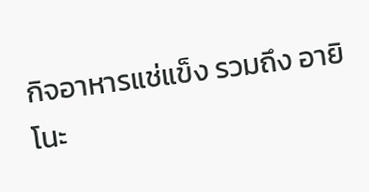กิจอาหารแช่แข็ง รวมถึง อายิโนะ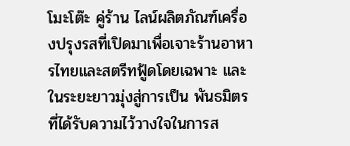โมะโต๊ะ คู่ร้าน ไลน์ผลิตภัณฑ์เครื่องปรุงรสที่เปิดมาเพื่อเจาะร้านอาหารไทยและสตรีทฟู้ดโดยเฉพาะ และในระยะยาวมุ่งสู่การเป็น พันธมิตรที่ได้รับความไว้วางใจในการส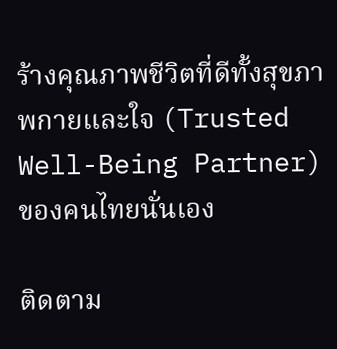ร้างคุณภาพชีวิตที่ดีทั้งสุขภาพกายและใจ (Trusted Well-Being Partner) ของคนไทยนั่นเอง

ติดตาม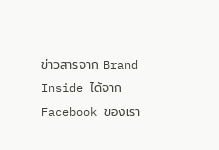ข่าวสารจาก Brand Inside ได้จาก Facebook ของเรา